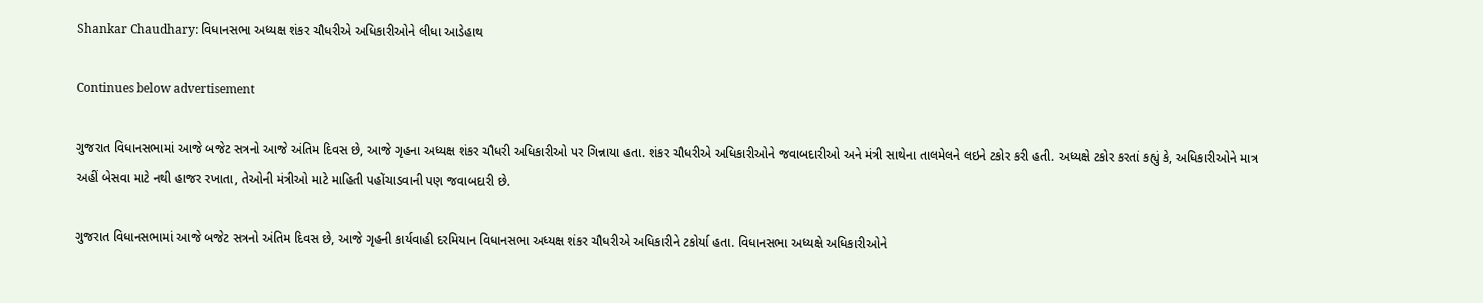Shankar Chaudhary: વિધાનસભા અધ્યક્ષ શંકર ચૌધરીએ અધિકારીઓને લીધા આડેહાથ

Continues below advertisement

ગુજરાત વિધાનસભામાં આજે બજેટ સત્રનો આજે અંતિમ દિવસ છે, આજે ગૃહના અધ્યક્ષ શંકર ચૌધરી અધિકારીઓ પર ગિન્નાયા હતા. શંકર ચૌધરીએ અધિકારીઓને જવાબદારીઓ અને મંત્રી સાથેના તાલમેલને લઇને ટકોર કરી હતી. અધ્યક્ષે ટકોર કરતાં કહ્યું કે, અધિકારીઓને માત્ર અહીં બેસવા માટે નથી હાજર રખાતા, તેઓની મંત્રીઓ માટે માહિતી પહોંચાડવાની પણ જવાબદારી છે.

ગુજરાત વિધાનસભામાં આજે બજેટ સત્રનો અંતિમ દિવસ છે, આજે ગૃહની કાર્યવાહી દરમિયાન વિધાનસભા અધ્યક્ષ શંકર ચૌધરીએ અધિકારીને ટકોર્યા હતા. વિધાનસભા અધ્યક્ષે અધિકારીઓને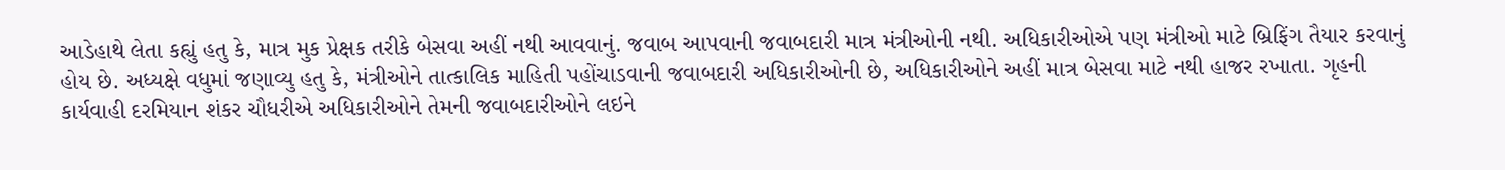આડેહાથે લેતા કહ્યું હતુ કે, માત્ર મુક પ્રેક્ષક તરીકે બેસવા અહીં નથી આવવાનું. જવાબ આપવાની જવાબદારી માત્ર મંત્રીઓની નથી. અધિકારીઓએ પણ મંત્રીઓ માટે બ્રિફિંગ તૈયાર કરવાનું હોય છે. અધ્યક્ષે વધુમાં જણાવ્યુ હતુ કે, મંત્રીઓને તાત્કાલિક માહિતી પહોંચાડવાની જવાબદારી અધિકારીઓની છે, અધિકારીઓને અહીં માત્ર બેસવા માટે નથી હાજર રખાતા. ગૃહની કાર્યવાહી દરમિયાન શંકર ચૌધરીએ અધિકારીઓને તેમની જવાબદારીઓને લઇને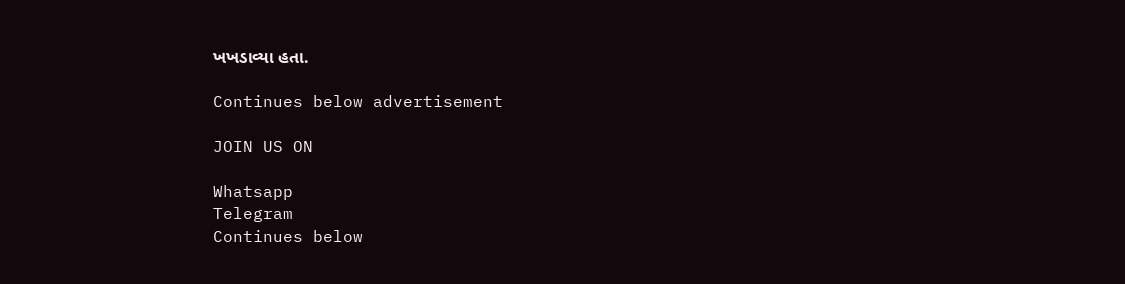ખખડાવ્યા હતા.

Continues below advertisement

JOIN US ON

Whatsapp
Telegram
Continues below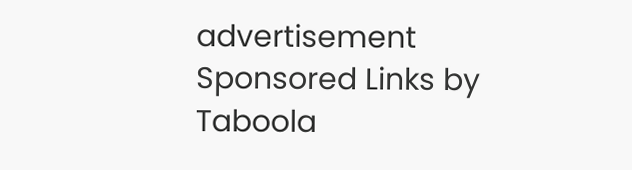advertisement
Sponsored Links by Taboola